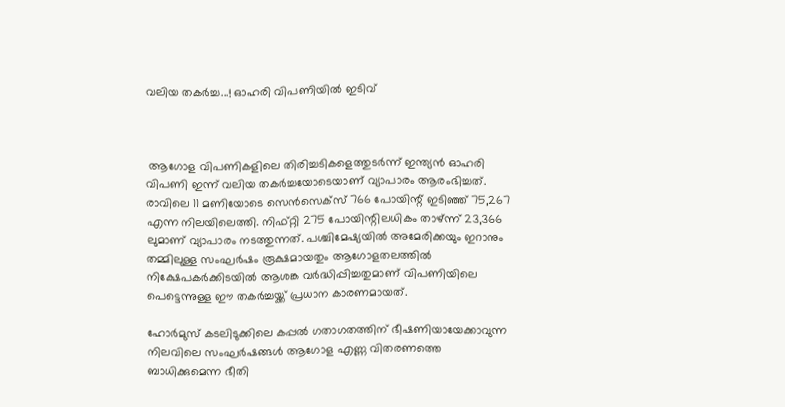വലിയ തകർച്ച...! ഓഹരി വിപണിയിൽ ഇടിവ്



 ആഗോള വിപണികളിലെ തിരിച്ചടികളെത്തുടർന്ന് ഇന്ത്യൻ ഓഹരി വിപണി ഇന്ന് വലിയ തകർച്ചയോടെയാണ് വ്യാപാരം ആരംഭിച്ചത്. രാവിലെ 11 മണിയോടെ സെൻസെക്സ് 766 പോയിന്റ് ഇടിഞ്ഞ് 75,267 എന്ന നിലയിലെത്തി. നിഫ്റ്റി 275 പോയിന്റിലധികം താഴ്ന്ന് 23,366 ലുമാണ് വ്യാപാരം നടത്തുന്നത്. പശ്ചിമേഷ്യയിൽ അമേരിക്കയും ഇറാനും തമ്മിലുള്ള സംഘർഷം രൂക്ഷമായതും ആഗോളതലത്തിൽ നിക്ഷേപകർക്കിടയിൽ ആശങ്ക വർദ്ധിപ്പിച്ചതുമാണ് വിപണിയിലെ പെട്ടെന്നുള്ള ഈ തകർച്ചയ്ക്ക് പ്രധാന കാരണമായത്.

ഹോർമുസ് കടലിടുക്കിലെ കപ്പൽ ഗതാഗതത്തിന് ഭീഷണിയായേക്കാവുന്ന നിലവിലെ സംഘർഷങ്ങൾ ആഗോള എണ്ണ വിതരണത്തെ ബാധിക്കുമെന്ന ഭീതി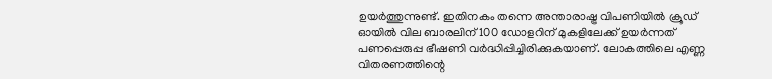ഉയർത്തുന്നുണ്ട്. ഇതിനകം തന്നെ അന്താരാഷ്ട്ര വിപണിയിൽ ക്രൂഡ് ഓയിൽ വില ബാരലിന് 100 ഡോളറിന് മുകളിലേക്ക് ഉയർന്നത് പണപ്പെരുപ്പ ഭീഷണി വർദ്ധിപ്പിച്ചിരിക്കുകയാണ്. ലോകത്തിലെ എണ്ണ വിതരണത്തിന്റെ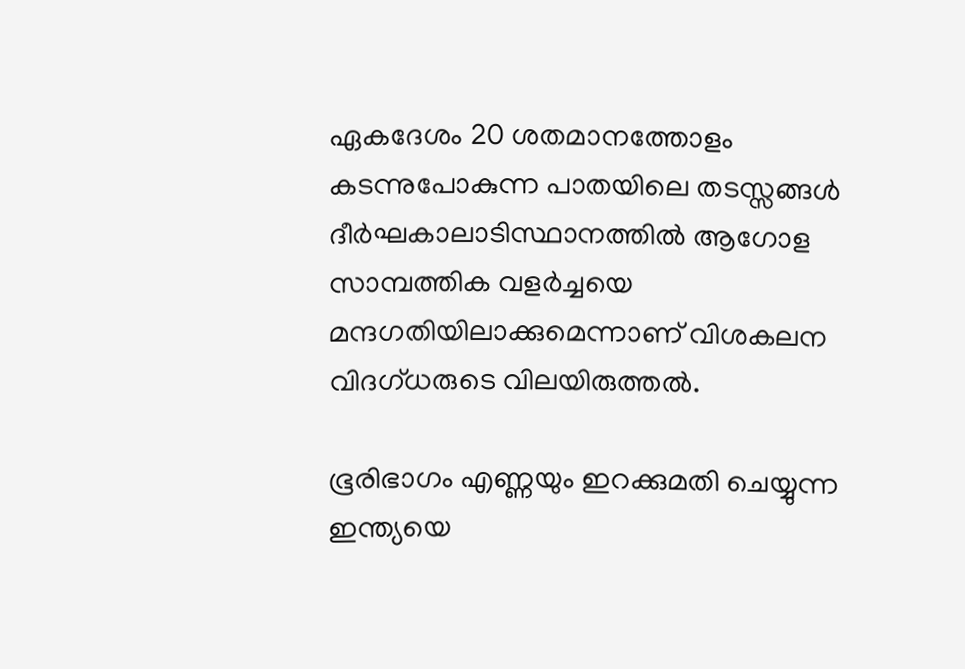ഏകദേശം 20 ശതമാനത്തോളം കടന്നുപോകുന്ന പാതയിലെ തടസ്സങ്ങൾ ദീർഘകാലാടിസ്ഥാനത്തിൽ ആഗോള സാമ്പത്തിക വളർച്ചയെ മന്ദഗതിയിലാക്കുമെന്നാണ് വിശകലന വിദഗ്ധരുടെ വിലയിരുത്തൽ.

ഭൂരിഭാഗം എണ്ണയും ഇറക്കുമതി ചെയ്യുന്ന ഇന്ത്യയെ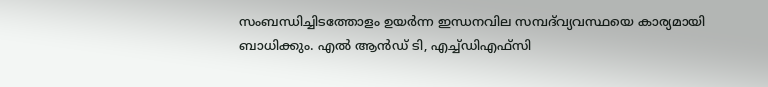സംബന്ധിച്ചിടത്തോളം ഉയർന്ന ഇന്ധനവില സമ്പദ്‌വ്യവസ്ഥയെ കാര്യമായി ബാധിക്കും. എൽ ആൻഡ് ടി, എച്ച്ഡിഎഫ്സി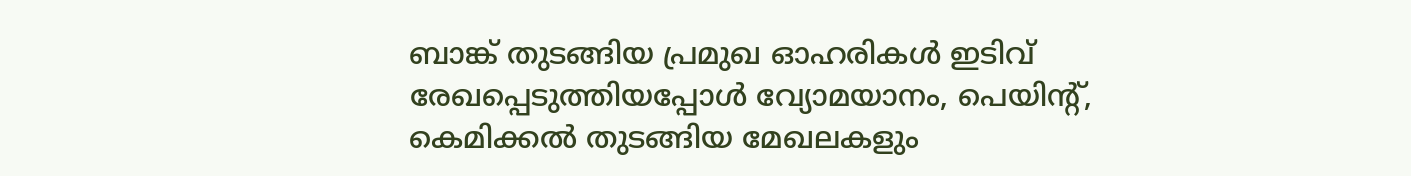ബാങ്ക് തുടങ്ങിയ പ്രമുഖ ഓഹരികൾ ഇടിവ് രേഖപ്പെടുത്തിയപ്പോൾ വ്യോമയാനം, പെയിന്റ്, കെമിക്കൽ തുടങ്ങിയ മേഖലകളും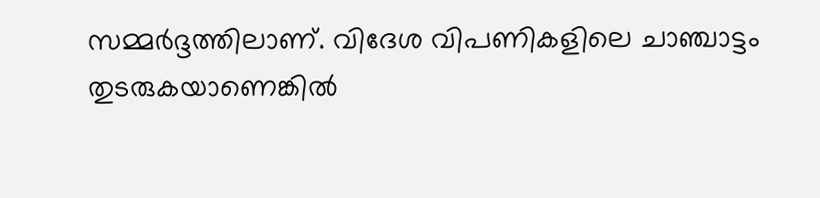സമ്മർദ്ദത്തിലാണ്. വിദേശ വിപണികളിലെ ചാഞ്ചാട്ടം തുടരുകയാണെങ്കിൽ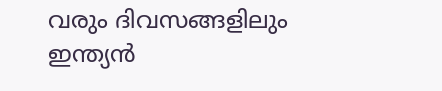വരും ദിവസങ്ങളിലും ഇന്ത്യൻ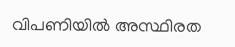വിപണിയിൽ അസ്ഥിരത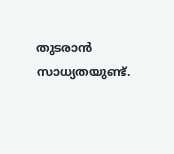തുടരാൻ സാധ്യതയുണ്ട്.